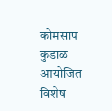कोमसाप कुडाळ आयोजित विशेष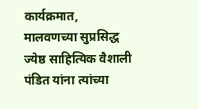कार्यक्रमात, मालवणच्या सुप्रसिद्ध ज्येष्ठ साहित्यिक वैशाली पंडित यांना त्यांच्या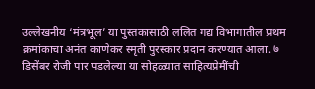उल्लेखनीय ‘मंत्रभूल’ या पुस्तकासाठी ललित गद्य विभागातील प्रथम क्रमांकाचा अनंत काणेकर स्मृती पुरस्कार प्रदान करण्यात आला. ७ डिसेंबर रोजी पार पडलेल्या या सोहळ्यात साहित्यप्रेमींची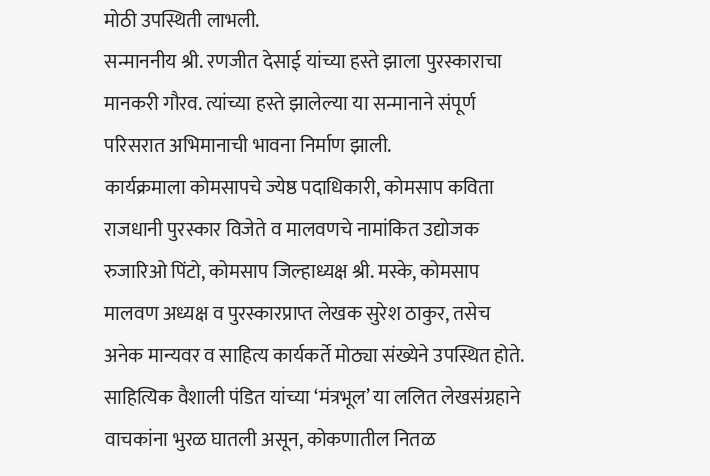मोठी उपस्थिती लाभली.
सन्माननीय श्री. रणजीत देसाई यांच्या हस्ते झाला पुरस्काराचा मानकरी गौरव. त्यांच्या हस्ते झालेल्या या सन्मानाने संपूर्ण परिसरात अभिमानाची भावना निर्माण झाली.
कार्यक्रमाला कोमसापचे ज्येष्ठ पदाधिकारी, कोमसाप कविता राजधानी पुरस्कार विजेते व मालवणचे नामांकित उद्योजक रुजारिओ पिंटो, कोमसाप जिल्हाध्यक्ष श्री. मस्के, कोमसाप मालवण अध्यक्ष व पुरस्कारप्राप्त लेखक सुरेश ठाकुर, तसेच अनेक मान्यवर व साहित्य कार्यकर्ते मोठ्या संख्येने उपस्थित होते.
साहित्यिक वैशाली पंडित यांच्या ‘मंत्रभूल’ या ललित लेखसंग्रहाने वाचकांना भुरळ घातली असून, कोकणातील नितळ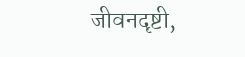जीवनदृष्टी,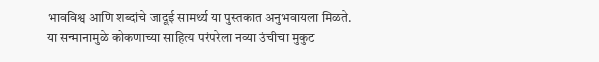भावविश्व आणि शब्दांचे जादूई सामर्थ्य या पुस्तकात अनुभवायला मिळते.
या सन्मानामुळे कोकणाच्या साहित्य परंपरेला नव्या उंचीचा मुकुट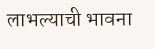लाभल्याची भावना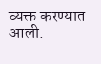व्यक्त करण्यात आली.